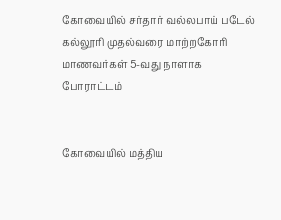கோவையில் சர்தார் வல்லபாய் படேல் கல்லூரி முதல்வரை மாற்றகோரி மாணவர்கள் 5-வது நாளாக போராட்டம்


கோவையில் மத்திய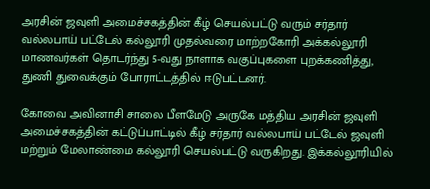அரசின் ஜவுளி அமைச்சகத்தின் கீழ் செயல்பட்டு வரும் சர்தார் வல்லபாய் பட்டேல் கல்லூரி முதல்வரை மாற்றகோரி அக்கல்லூரி மாணவர்கள் தொடர்ந்து 5-வது நாளாக வகுப்புகளை புறக்கணித்து, துணி துவைக்கும் போராட்டத்தில் ஈடுபட்டனர்.

கோவை அவினாசி சாலை பீளமேடு அருகே மத்திய அரசின் ஜவுளி அமைச்சகத்தின் கட்டுப்பாட்டில் கீழ் சர்தார் வல்லபாய் பட்டேல் ஜவுளி மற்றும் மேலாண்மை கல்லூரி செயல்பட்டு வருகிறது. இக்கல்லூரியில்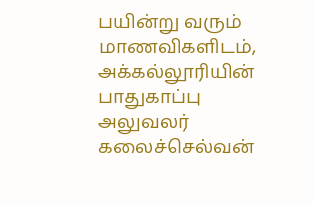பயின்று வரும் மாணவிகளிடம்,  அக்கல்லூரியின் பாதுகாப்பு அலுவலர் கலைச்செல்வன்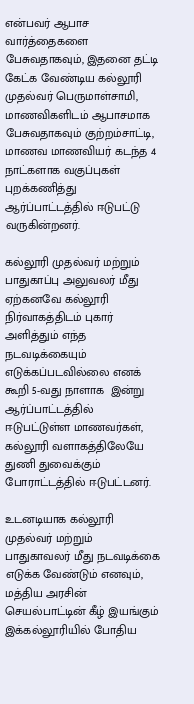என்பவர் ஆபாச வார்த்தைகளை பேசுவதாகவும், இதனை தட்டி கேட்க வேண்டிய கல்லூரி முதல்வர் பெருமாள்சாமி, மாணவிகளிடம் ஆபாசமாக பேசுவதாகவும் குற்றம்சாட்டி, மாணவ மாணவியர் கடந்த 4 நாட்களாக வகுப்புகள் புறக்கணித்து ஆர்ப்பாட்டத்தில் ஈடுபட்டு வருகின்றனர்.

கல்லூரி முதல்வர் மற்றும் பாதுகாப்பு அலுவலர் மீது ஏற்கனவே கல்லூரி நிர்வாகத்திடம் புகார் அளித்தும் எந்த நடவடிக்கையும் எடுக்கப்படவில்லை எனக் கூறி 5-வது நாளாக  இன்று ஆர்ப்பாட்டத்தில் ஈடுபட்டுள்ள மாணவர்கள், கல்லூரி வளாகத்திலேயே துணி துவைக்கும் போராட்டத்தில் ஈடுபட்டனர்.

உடனடியாக கல்லூரி முதல்வர் மற்றும் பாதுகாவலர் மீது நடவடிக்கை எடுக்க வேண்டும் எனவும், மத்திய அரசின் செயல்பாட்டின் கீழ் இயங்கும் இக்கல்லூரியில் போதிய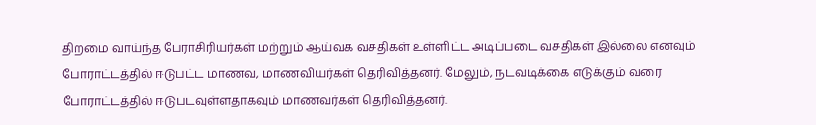திறமை வாய்ந்த பேராசிரியர்கள் மற்றும் ஆய்வக வசதிகள் உள்ளிட்ட அடிப்படை வசதிகள் இல்லை எனவும் போராட்டத்தில் ஈடுபட்ட மாணவ, மாணவியர்கள் தெரிவித்தனர். மேலும், நடவடிக்கை எடுக்கும் வரை போராட்டத்தில் ஈடுபடவுள்ளதாகவும் மாணவர்கள் தெரிவித்தனர்.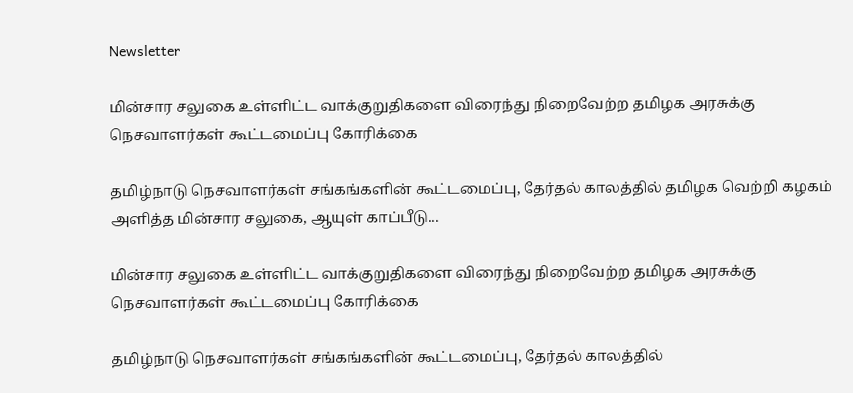Newsletter

மின்சார சலுகை உள்ளிட்ட வாக்குறுதிகளை விரைந்து நிறைவேற்ற தமிழக அரசுக்கு நெசவாளர்கள் கூட்டமைப்பு கோரிக்கை

தமிழ்நாடு நெசவாளர்கள் சங்கங்களின் கூட்டமைப்பு, தேர்தல் காலத்தில் தமிழக வெற்றி கழகம் அளித்த மின்சார சலுகை, ஆயுள் காப்பீடு...

மின்சார சலுகை உள்ளிட்ட வாக்குறுதிகளை விரைந்து நிறைவேற்ற தமிழக அரசுக்கு நெசவாளர்கள் கூட்டமைப்பு கோரிக்கை

தமிழ்நாடு நெசவாளர்கள் சங்கங்களின் கூட்டமைப்பு, தேர்தல் காலத்தில்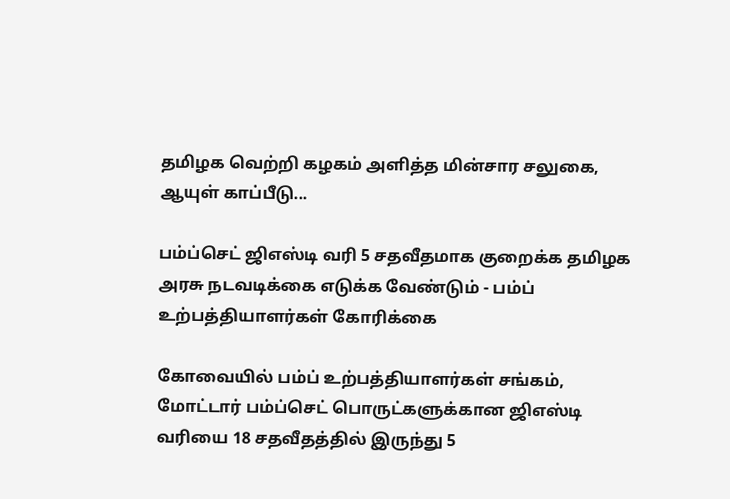தமிழக வெற்றி கழகம் அளித்த மின்சார சலுகை, ஆயுள் காப்பீடு...

பம்ப்செட் ஜிஎஸ்டி வரி 5 சதவீதமாக குறைக்க தமிழக அரசு நடவடிக்கை எடுக்க வேண்டும் - பம்ப் உற்பத்தியாளர்கள் கோரிக்கை

கோவையில் பம்ப் உற்பத்தியாளர்கள் சங்கம், மோட்டார் பம்ப்செட் பொருட்களுக்கான ஜிஎஸ்டி வரியை 18 சதவீதத்தில் இருந்து 5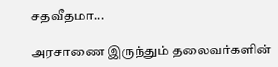சதவீதமா...

அரசாணை இருந்தும் தலைவர்களின்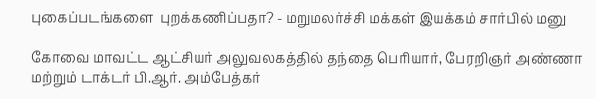புகைப்படங்களை  புறக்கணிப்பதா? - மறுமலர்ச்சி மக்கள் இயக்கம் சார்பில் மனு

கோவை மாவட்ட ஆட்சியர் அலுவலகத்தில் தந்தை பெரியார், பேரறிஞர் அண்ணா மற்றும் டாக்டர் பி.ஆர். அம்பேத்கர்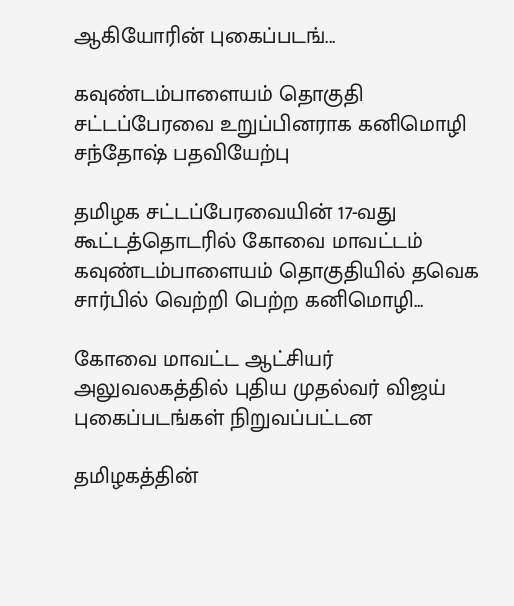ஆகியோரின் புகைப்படங்...

கவுண்டம்பாளையம் தொகுதி சட்டப்பேரவை உறுப்பினராக கனிமொழி சந்தோஷ் பதவியேற்பு

தமிழக சட்டப்பேரவையின் 17-வது கூட்டத்தொடரில் கோவை மாவட்டம் கவுண்டம்பாளையம் தொகுதியில் தவெக சார்பில் வெற்றி பெற்ற கனிமொழி...

கோவை மாவட்ட ஆட்சியர் அலுவலகத்தில் புதிய முதல்வர் விஜய் புகைப்படங்கள் நிறுவப்பட்டன

தமிழகத்தின்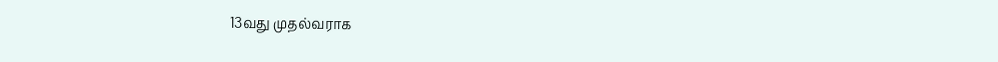13வது முதல்வராக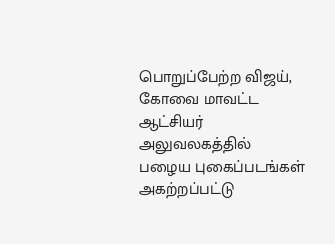பொறுப்பேற்ற விஜய், கோவை மாவட்ட ஆட்சியர் அலுவலகத்தில் பழைய புகைப்படங்கள் அகற்றப்பட்டு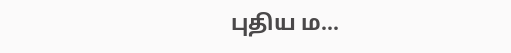புதிய ம...